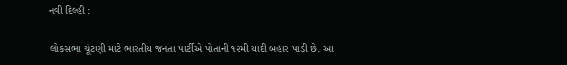નવી દિલ્હી :

લોકસભા ચૂંટણી માટે ભારતીય જનતા પાર્ટીએ પોતાની ૧૨મી યાદી બહાર પાડી છે. આ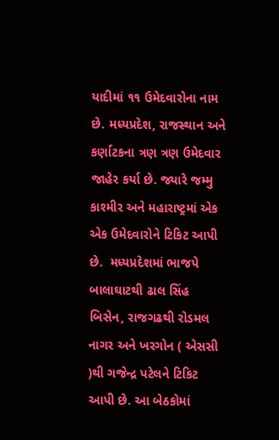યાદીમાં ૧૧ ઉમેદવારોના નામ છે. મધ્યપ્રદેશ, રાજસ્થાન અને કર્ણાટકના ત્રણ ત્રણ ઉમેદવાર જાહેર કર્યા છે. જ્યારે જમ્મુ કાશ્મીર અને મહારાષ્ટ્રમાં એક એક ઉમેદવારોને ટિકિટ આપી છે.  મધ્યપ્રદેશમાં ભાજપે બાલાઘાટથી ઢાલ સિંહ બિસેન, રાજગઢથી રોડમલ નાગર અને ખરગોન ( એસસી )થી ગજેન્દ્ર પટેલને ટિકિટ આપી છે. આ બેઠકોમાં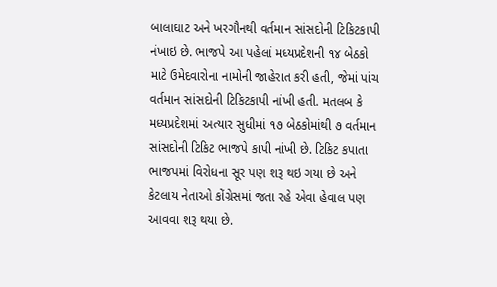બાલાઘાટ અને ખરગૌનથી વર્તમાન સાંસદોની ટિકિટકાપી નંખાઇ છે. ભાજપે આ પહેલાં મધ્યપ્રદેશની ૧૪ બેઠકો માટે ઉમેદવારોના નામોની જાહેરાત કરી હતી, જેમાં પાંચ વર્તમાન સાંસદોની ટિકિટકાપી નાંખી હતી. મતલબ કે મધ્યપ્રદેશમાં અત્યાર સુધીમાં ૧૭ બેઠકોમાંથી ૭ વર્તમાન સાંસદોની ટિકિટ ભાજપે કાપી નાંખી છે. ટિકિટ કપાતા ભાજપમાં વિરોધના સૂર પણ શરૂ થઇ ગયા છે અને કેટલાય નેતાઓ કોંગ્રેસમાં જતા રહે એવા હેવાલ પણ આવવા શરૂ થયા છે.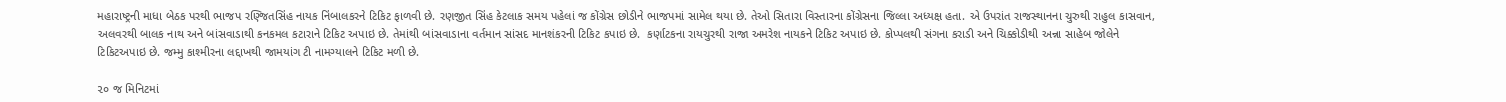મહારાષ્ટ્રની માધા બેઠક પરથી ભાજપ રણ્જિતસિંહ નાયક નિંબાલકરને ટિકિટ ફાળવી છે. રણજીત સિંહ કેટલાક સમય પહેલાં જ કોંગ્રેસ છોડીને ભાજપમાં સામેલ થયા છે. તેઓ સિતારા વિસ્તારના કોંગ્રેસના જિલ્લા અધ્યક્ષ હતા. એ ઉપરાંત રાજસ્થાનના ચુરુથી રાહુલ કાસવાન, અલવરથી બાલક નાથ અને બાંસવાડાથી કનકમલ કટારાને ટિકિટ અપાઇ છે. તેમાંથી બાંસવાડાના વર્તમાન સાંસદ માનશંકરની ટિકિટ કપાઇ છે.  કર્ણાટકના રાયચુરથી રાજા અમરેશ નાયકને ટિકિટ અપાઇ છે. કોપ્પલથી સંગના કરાડી અને ચિક્કોડીથી અન્ના સાહેબ જોલેને ટિકિટઅપાઇ છે. જમ્મુ કાશ્મીરના લદ્દાખથી જામયાંગ ટી નામગ્યાલને ટિકિટ મળી છે.

૨૦ જ મિનિટમાં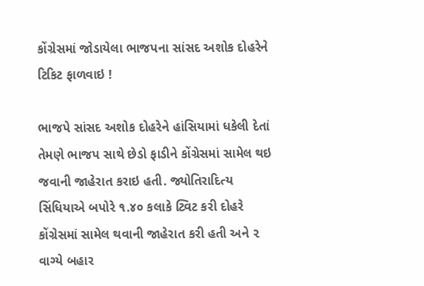કોંગ્રેસમાં જોડાયેલા ભાજપના સાંસદ અશોક દોહરેને ટિકિટ ફાળવાઇ !

ભાજપે સાંસદ અશોક દોહરેને હાંસિયામાં ધકેલી દેતાં તેમણે ભાજપ સાથે છેડો ફાડીને કોંગ્રેસમાં સામેલ થઇ જવાની જાહેરાત કરાઇ હતી. જ્યોતિરાદિત્ય સિંધિયાએ બપોરે ૧.૪૦ કલાકે ટ્વિટ કરી દોહરે કોંગ્રેસમાં સામેલ થવાની જાહેરાત કરી હતી અને ૨ વાગ્યે બહાર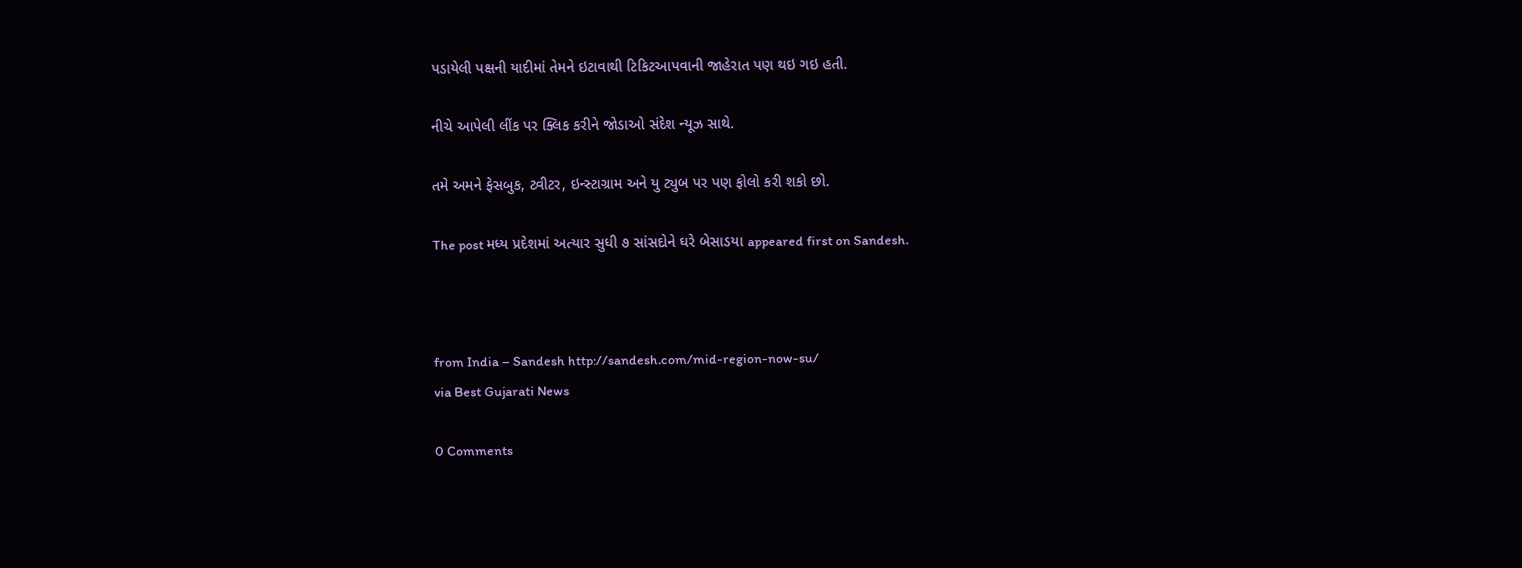પડાયેલી પક્ષની યાદીમાં તેમને ઇટાવાથી ટિકિટઆપવાની જાહેરાત પણ થઇ ગઇ હતી.

નીચે આપેલી લીંક પર ક્લિક કરીને જોડાઓ સંદેશ ન્યૂઝ સાથે.

તમે અમને ફેસબુક, ટ્વીટર, ઇન્સ્ટાગ્રામ અને યુ ટ્યુબ પર પણ ફોલો કરી શકો છો.

The post મધ્ય પ્રદેશમાં અત્યાર સુધી ૭ સાંસદોને ઘરે બેસાડયા appeared first on Sandesh.



from India – Sandesh http://sandesh.com/mid-region-now-su/
via Best Gujarati News

0 Comments